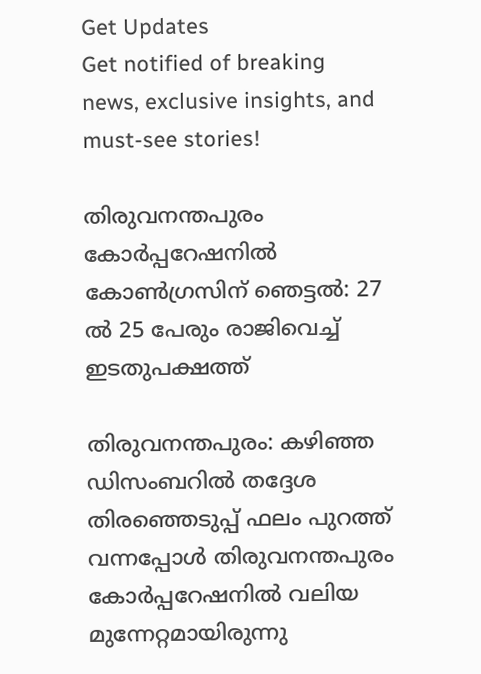Get Updates
Get notified of breaking news, exclusive insights, and must-see stories!

തിരുവനന്തപുരം കോര്‍പ്പറേഷനില്‍ കോണ്‍ഗ്രസിന് ഞെട്ടല്‍: 27 ല്‍ 25 പേരും രാജിവെച്ച് ഇടതുപക്ഷത്ത്

തിരുവനന്തപുരം: കഴിഞ്ഞ ഡിസംബറില്‍ തദ്ദേശ തിരഞ്ഞെടുപ്പ് ഫലം പുറത്ത് വന്നപ്പോള്‍ തിരുവനന്തപുരം കോര്‍പ്പറേഷനില്‍ വലിയ മുന്നേറ്റമായിരുന്നു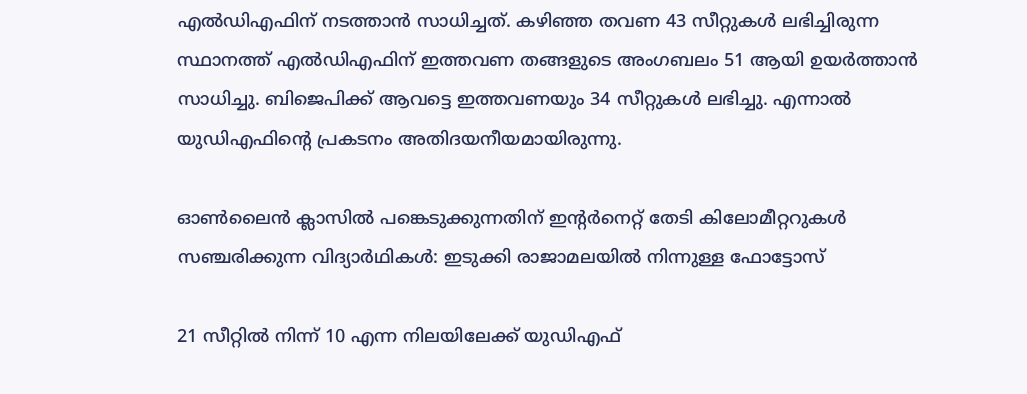എല്‍ഡിഎഫിന് നടത്താന്‍ സാധിച്ചത്. കഴിഞ്ഞ തവണ 43 സീറ്റുകള്‍ ലഭിച്ചിരുന്ന സ്ഥാനത്ത് എല്‍ഡിഎഫിന് ഇത്തവണ തങ്ങളുടെ അംഗബലം 51 ആയി ഉയര്‍ത്താന്‍ സാധിച്ചു. ബിജെപിക്ക് ആവട്ടെ ഇത്തവണയും 34 സീറ്റുകള്‍ ലഭിച്ചു. എന്നാല്‍ യുഡിഎഫിന്‍റെ പ്രകടനം അതിദയനീയമായിരുന്നു.

ഓണ്‍ലൈന്‍ ക്ലാസില്‍ പങ്കെടുക്കുന്നതിന് ഇന്റര്‍നെറ്റ് തേടി കിലോമീറ്ററുകള്‍ സഞ്ചരിക്കുന്ന വിദ്യാര്‍ഥികള്‍: ഇടുക്കി രാജാമലയില്‍ നിന്നുള്ള ഫോട്ടോസ്‌

21 സീറ്റില്‍ നിന്ന് 10 എന്ന നിലയിലേക്ക് യുഡിഎഫ്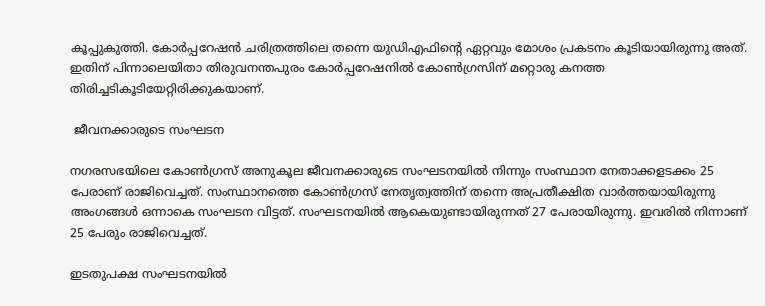കൂപ്പുകുത്തി. കോര്‍പ്പറേഷന്‍ ചരിത്രത്തിലെ തന്നെ യുഡിഎഫിന്‍റെ ഏറ്റവും മോശം പ്രകടനം കൂടിയായിരുന്നു അത്. ഇതിന് പിന്നാലെയിതാ തിരുവനന്തപുരം കോര്‍പ്പറേഷനില്‍ കോണ്‍ഗ്രസിന് മറ്റൊരു കനത്ത തിരിച്ചടികൂടിയേറ്റിരിക്കുകയാണ്.

 ജീവനക്കാരുടെ സംഘടന

നഗരസഭയിലെ കോണ്‍ഗ്രസ് അനുകൂല ജീവനക്കാരുടെ സംഘടനയില്‍ നിന്നും സംസ്ഥാന നേതാക്കളടക്കം 25 പേരാണ് രാജിവെച്ചത്. സംസ്ഥാനത്തെ കോണ്‍ഗ്രസ് നേതൃത്വത്തിന് തന്നെ അപ്രതീക്ഷിത വാര്‍ത്തയായിരുന്നു അംഗങ്ങള്‍ ഒന്നാകെ സംഘടന വിട്ടത്. സംഘടനയില്‍ ആകെയുണ്ടായിരുന്നത് 27 പേരായിരുന്നു. ഇവരില്‍ നിന്നാണ് 25 പേരും രാജിവെച്ചത്.

ഇടതുപക്ഷ സംഘടനയില്‍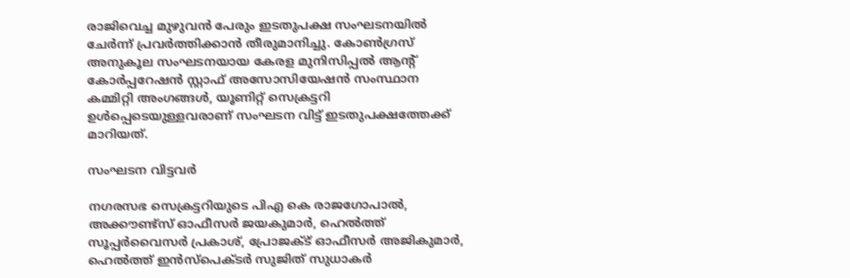രാജിവെച്ച മുഴുവന്‍ പേരും ഇടതുപക്ഷ സംഘടനയില്‍ ചേര്‍ന്ന് പ്രവര്‍ത്തിക്കാന്‍ തീരുമാനിച്ചു. കോണ്‍ഗ്രസ് അനുകൂല സംഘടനയായ കേരള മുനിസിപ്പല്‍ ആന്റ് കോര്‍പ്പറേഷന്‍ സ്റ്റാഫ് അസോസിയേഷന്‍ സംസ്ഥാന കമ്മിറ്റി അംഗങ്ങള്‍, യൂണിറ്റ് സെക്രട്ടറി ഉള്‍പ്പെടെയുള്ളവരാണ് സംഘടന വിട്ട് ഇടതുപക്ഷത്തേക്ക് മാറിയത്.

സംഘടന വിട്ടവര്‍

നഗരസഭ സെക്രട്ടറിയുടെ പിഎ കെ രാജഗോപാല്‍, അക്കൗണ്ട്‌സ് ഓഫീസര്‍ ജയകുമാര്‍, ഹെല്‍ത്ത് സൂപ്പര്‍വൈസര്‍ പ്രകാശ്, പ്രോജക്ട് ഓഫീസര്‍ അജികുമാര്‍, ഹെല്‍ത്ത് ഇന്‍സ്‌പെക്ടര്‍ സുജിത് സുധാകര്‍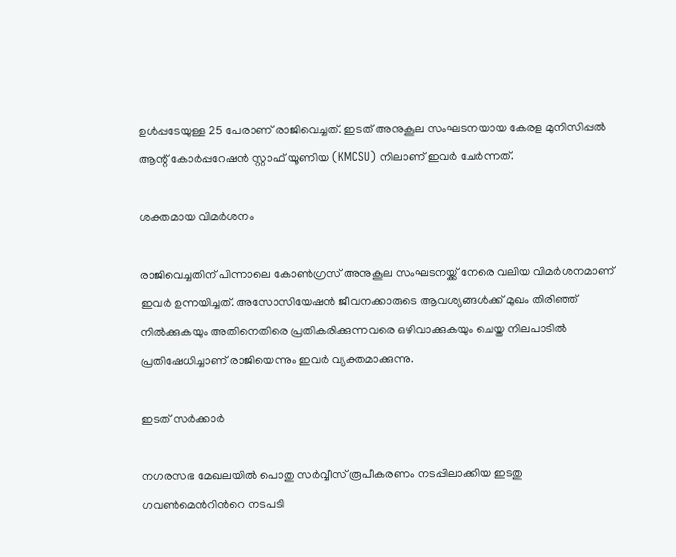ഉള്‍പ്പടേയുള്ള 25 പേരാണ് രാജിവെച്ചത്. ഇടത് അനുകൂല സംഘടനയായ കേരള മുനിസിപ്പല്‍ ആന്റ് കോര്‍പ്പറേഷന്‍ സ്റ്റാഫ് യൂണിയ (KMCSU) നിലാണ് ഇവര്‍ ചേര്‍ന്നത്.

ശക്തമായ വിമര്‍ശനം

രാജിവെച്ചതിന് പിന്നാലെ കോണ്‍ഗ്രസ് അനുകൂല സംഘടനയ്ക്ക് നേരെ വലിയ വിമര്‍ശനമാണ് ഇവര്‍ ഉന്നയിച്ചത്. അസോസിയേഷന്‍ ജീവനക്കാരുടെ ആവശ്യങ്ങള്‍ക്ക് മുഖം തിരിഞ്ഞ് നില്‍ക്കുകയും അതിനെതിരെ പ്രതികരിക്കുന്നവരെ ഒഴിവാക്കുകയും ചെയ്ത നിലപാടില്‍ പ്രതിഷേധിച്ചാണ് രാജിയെന്നും ഇവര്‍ വ്യക്തമാക്കുന്നു.

ഇടത് സര്‍ക്കാര്‍

നഗരസഭ മേഖലയില്‍ പൊതു സര്‍വ്വീസ് രൂപീകരണം നടപ്പിലാക്കിയ ഇടതു ഗവണ്‍മെന്‍റിന്‍റെ നടപടി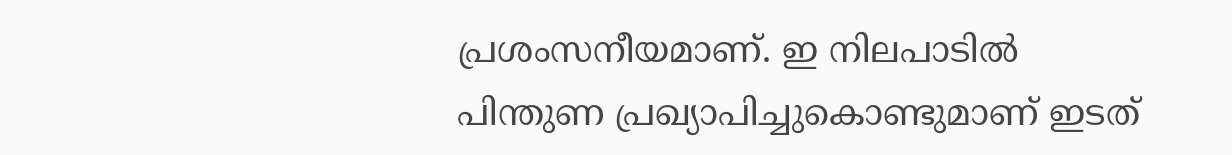പ്രശംസനീയമാണ്. ഇ നിലപാടില്‍ പിന്തുണ പ്രഖ്യാപിച്ചുകൊണ്ടുമാണ് ഇടത്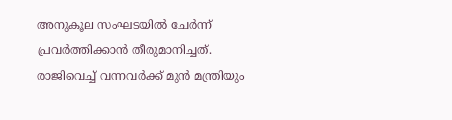അനുകൂല സംഘടയില്‍ ചേര്‍ന്ന് പ്രവര്‍ത്തിക്കാന്‍ തീരുമാനിച്ചത്. രാജിവെച്ച് വന്നവര്‍ക്ക് മുന്‍ മന്ത്രിയും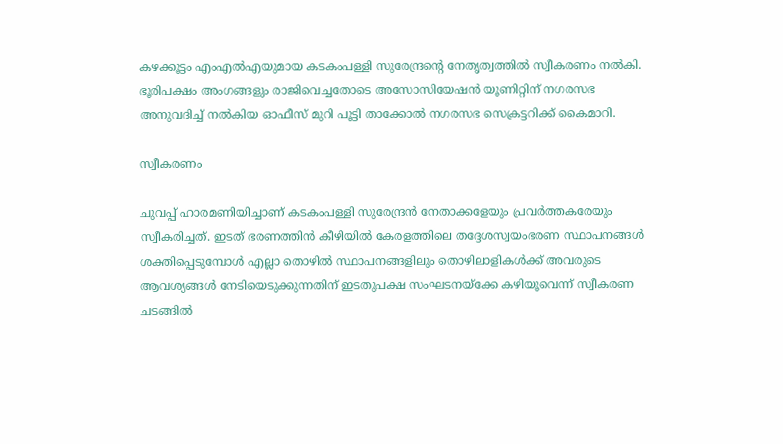കഴക്കൂട്ടം എംഎല്‍എയുമായ കടകംപള്ളി സുരേന്ദ്രന്‍റെ നേതൃത്വത്തില്‍ സ്വീകരണം നല്‍കി. ഭൂരിപക്ഷം അംഗങ്ങളും രാജിവെച്ചതോടെ അസോസിയേഷന്‍ യൂണിറ്റിന് നഗരസഭ അനുവദിച്ച് നല്‍കിയ ഓഫീസ് മുറി പൂട്ടി താക്കോല്‍ നഗരസഭ സെക്രട്ടറിക്ക് കൈമാറി.

സ്വീകരണം

ചുവപ്പ് ഹാരമണിയിച്ചാണ് കടകംപള്ളി സുരേന്ദ്രന്‍ നേതാക്കളേയും പ്രവര്‍ത്തകരേയും സ്വീകരിച്ചത്. ഇടത് ഭരണത്തിന്‍ കീഴിയില്‍ കേരളത്തിലെ തദ്ദേശസ്വയംഭരണ സ്ഥാപനങ്ങള്‍ ശക്തിപ്പെടുമ്പോള്‍ എല്ലാ തൊഴില്‍ സ്ഥാപനങ്ങളിലും തൊഴിലാളികള്‍ക്ക് അവരുടെ ആവശ്യങ്ങള്‍ നേടിയെടുക്കുന്നതിന് ഇടതുപക്ഷ സംഘടനയ്‌ക്കേ കഴിയൂവെന്ന് സ്വീകരണ ചടങ്ങില്‍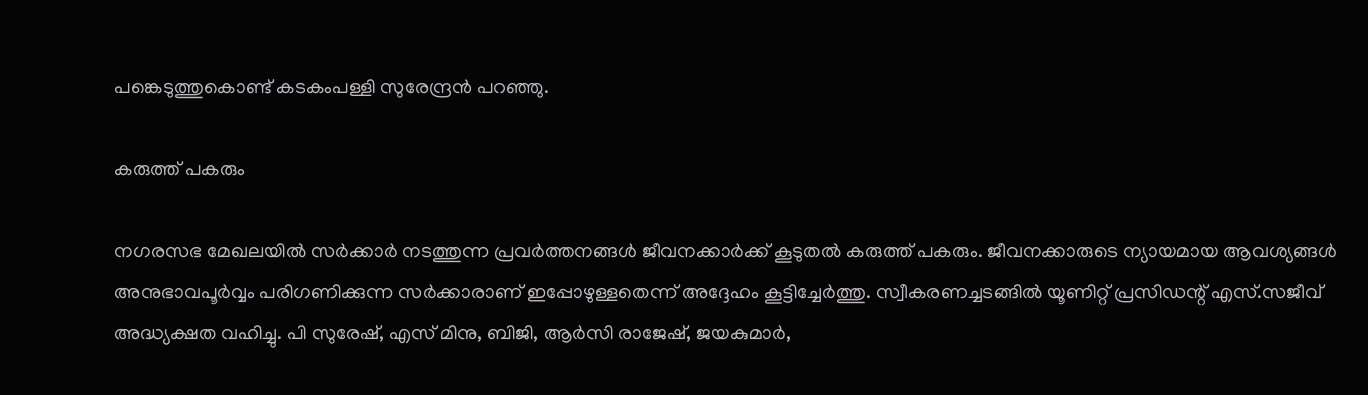പങ്കെടുത്തുകൊണ്ട് കടകംപള്ളി സുരേന്ദ്രന്‍ പറഞ്ഞു.

കരുത്ത് പകരും

നഗരസഭ മേഖലയില്‍ സര്‍ക്കാര്‍ നടത്തുന്ന പ്രവര്‍ത്തനങ്ങള്‍ ജീവനക്കാര്‍ക്ക് കൂടുതല്‍ കരുത്ത് പകരും. ജീവനക്കാരുടെ ന്യായമായ ആവശ്യങ്ങള്‍ അനുഭാവപൂര്‍വ്വം പരിഗണിക്കുന്ന സര്‍ക്കാരാണ് ഇപ്പോഴുള്ളതെന്ന് അദ്ദേഹം കൂട്ടിച്ചേര്‍ത്തു. സ്വീകരണച്ചടങ്ങില്‍ യൂണിറ്റ് പ്രസിഡന്റ് എസ്.സജീവ് അദ്ധ്യക്ഷത വഹിച്ചു. പി സുരേഷ്, എസ് മിനു, ബിജി, ആര്‍സി രാജേഷ്, ജയകുമാര്‍,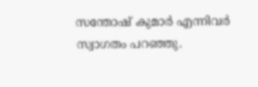സന്തോഷ് കുമാര്‍ എന്നിവര്‍ സ്വാഗതം പറഞ്ഞു.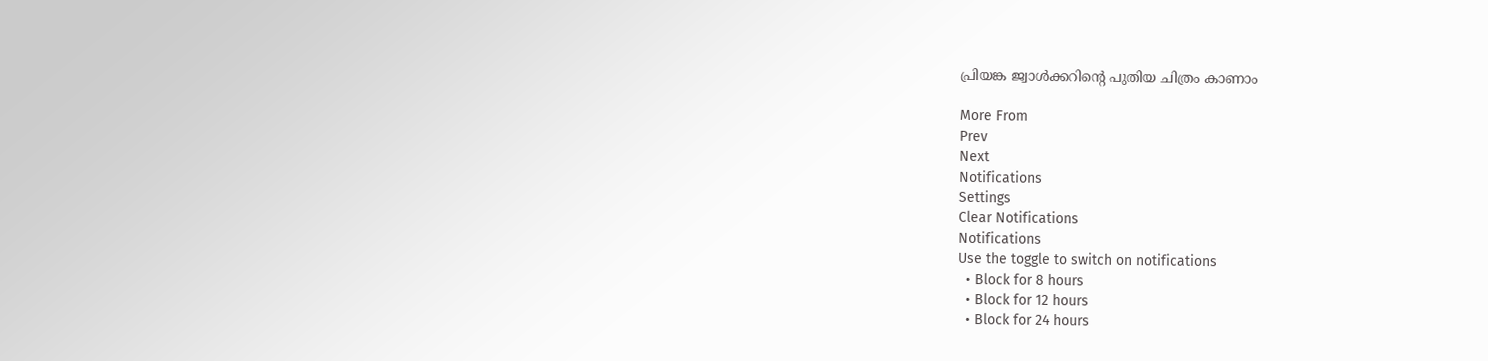പ്രിയങ്ക ജ്വാള്‍ക്കറിന്‍റെ പുതിയ ചിത്രം കാണാം

More From
Prev
Next
Notifications
Settings
Clear Notifications
Notifications
Use the toggle to switch on notifications
  • Block for 8 hours
  • Block for 12 hours
  • Block for 24 hours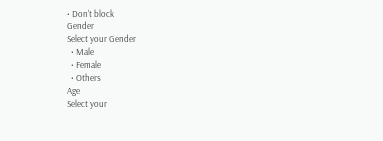• Don't block
Gender
Select your Gender
  • Male
  • Female
  • Others
Age
Select your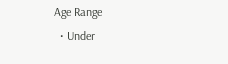Age Range
  • Under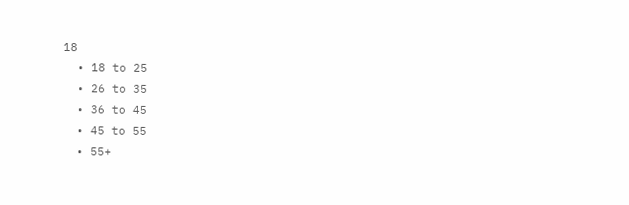18
  • 18 to 25
  • 26 to 35
  • 36 to 45
  • 45 to 55
  • 55+